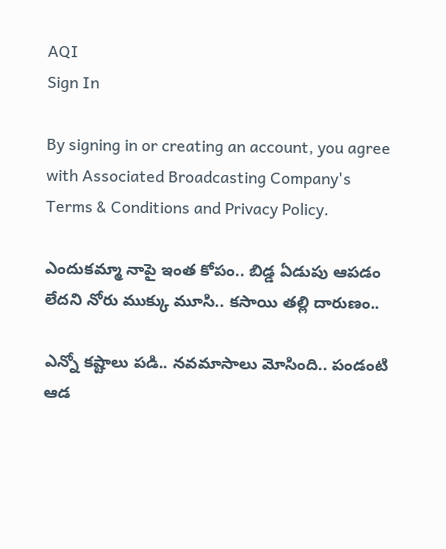AQI
Sign In

By signing in or creating an account, you agree with Associated Broadcasting Company's Terms & Conditions and Privacy Policy.

ఎందుకమ్మా నాపై ఇంత కోపం.. బిడ్డ ఏడుపు ఆపడం లేదని నోరు ముక్కు మూసి.. కసాయి తల్లి దారుణం..

ఎన్నో కష్టాలు పడి.. నవమాసాలు మోసింది.. పండంటి ఆడ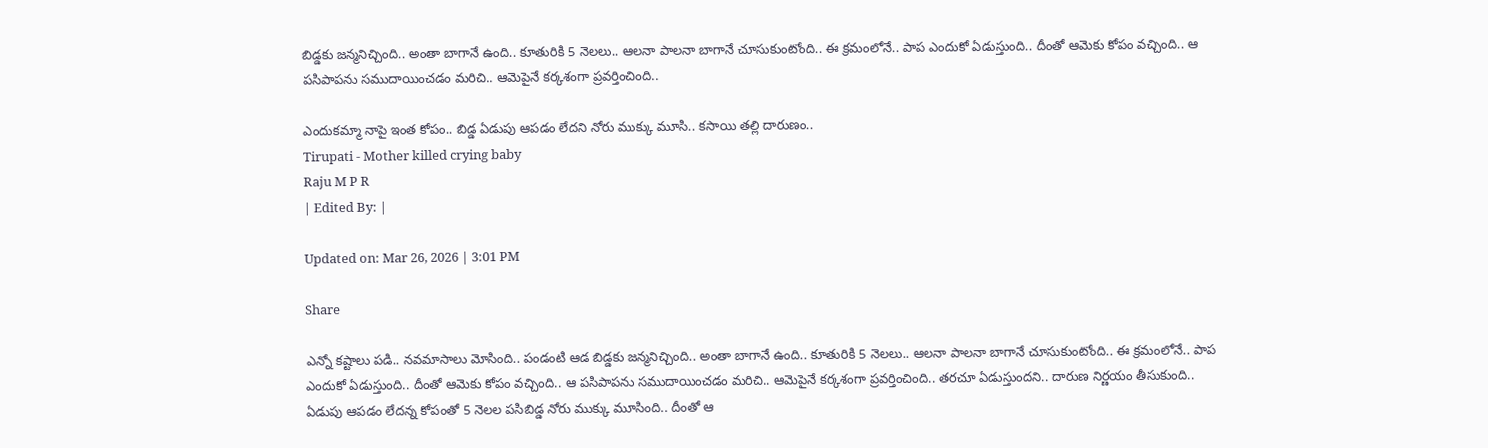బిడ్డకు జన్మనిచ్చింది.. అంతా బాగానే ఉంది.. కూతురికి 5 నెలలు.. ఆలనా పాలనా బాగానే చూసుకుంటోంది.. ఈ క్రమంలోనే.. పాప ఎందుకో ఏడుస్తుంది.. దీంతో ఆమెకు కోపం వచ్చింది.. ఆ పసిపాపను సముదాయించడం మరిచి.. ఆమెపైనే కర్కశంగా ప్రవర్తించింది..

ఎందుకమ్మా నాపై ఇంత కోపం.. బిడ్డ ఏడుపు ఆపడం లేదని నోరు ముక్కు మూసి.. కసాయి తల్లి దారుణం..
Tirupati - Mother killed crying baby
Raju M P R
| Edited By: |

Updated on: Mar 26, 2026 | 3:01 PM

Share

ఎన్నో కష్టాలు పడి.. నవమాసాలు మోసింది.. పండంటి ఆడ బిడ్డకు జన్మనిచ్చింది.. అంతా బాగానే ఉంది.. కూతురికి 5 నెలలు.. ఆలనా పాలనా బాగానే చూసుకుంటోంది.. ఈ క్రమంలోనే.. పాప ఎందుకో ఏడుస్తుంది.. దీంతో ఆమెకు కోపం వచ్చింది.. ఆ పసిపాపను సముదాయించడం మరిచి.. ఆమెపైనే కర్కశంగా ప్రవర్తించింది.. తరచూ ఏడుస్తుందని.. దారుణ నిర్ణయం తీసుకుంది.. ఏడుపు ఆపడం లేదన్న కోపంతో 5 నెలల పసిబిడ్డ నోరు ముక్కు మూసింది.. దీంతో ఆ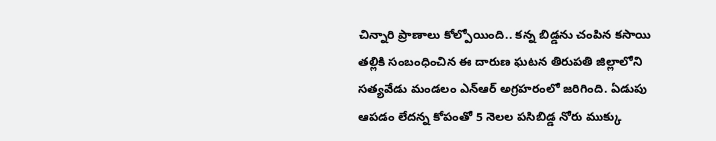చిన్నారి ప్రాణాలు కోల్పోయింది.. కన్న బిడ్డను చంపిన కసాయి తల్లికి సంబంధించిన ఈ దారుణ ఘటన తిరుపతి జిల్లాలోని సత్యవేడు మండలం ఎన్ఆర్ అగ్రహరంలో జరిగింది. ఏడుపు ఆపడం లేదన్న కోపంతో 5 నెలల పసిబిడ్డ నోరు ముక్కు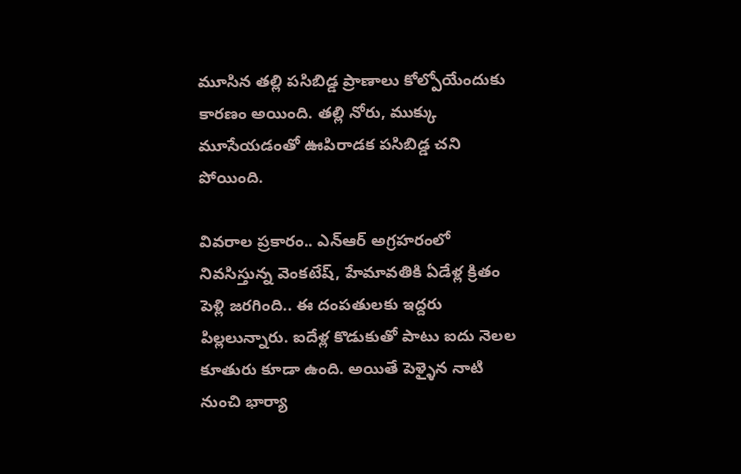మూసిన తల్లి పసిబిడ్డ ప్రాణాలు కోల్పోయేందుకు కారణం అయింది. తల్లి నోరు, ముక్కు మూసేయడంతో ఊపిరాడక పసిబిడ్డ చని పోయింది.

వివరాల ప్రకారం.. ఎన్ఆర్ అగ్రహరంలో నివసిస్తున్న వెంకటేష్, హేమావతికి ఏడేళ్ల క్రితం పెళ్లి జరగింది.. ఈ దంపతులకు ఇద్దరు పిల్లలున్నారు. ఐదేళ్ల కొడుకుతో పాటు ఐదు నెలల కూతురు కూడా ఉంది. అయితే పెళ్ళైన నాటి నుంచి భార్యా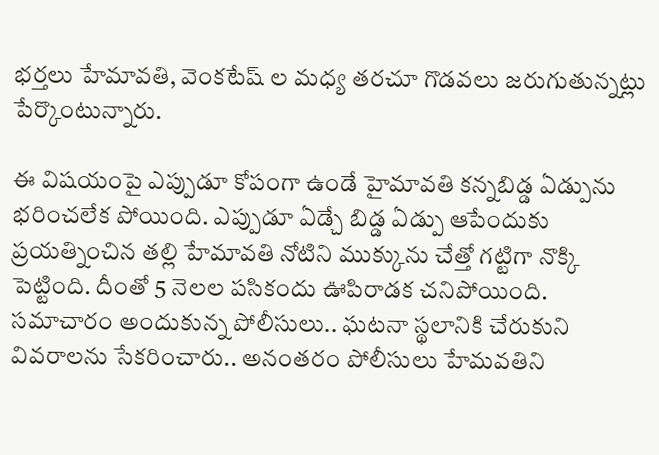భర్తలు హేమావతి, వెంకటేష్ ల మధ్య తరచూ గొడవలు జరుగుతున్నట్లు పేర్కొంటున్నారు.

ఈ విషయంపై ఎప్పుడూ కోపంగా ఉండే హైమావతి కన్నబిడ్డ ఏడ్పును భరించలేక పోయింది. ఎప్పుడూ ఏడ్చే బిడ్డ ఏడ్పు ఆపేందుకు ప్రయత్నించిన తల్లి హేమావతి నోటిని ముక్కును చేత్తో గట్టిగా నొక్కి పెట్టింది. దీంతో 5 నెలల పసికందు ఊపిరాడక చనిపోయింది. సమాచారం అందుకున్న పోలీసులు.. ఘటనా స్థలానికి చేరుకుని వివరాలను సేకరించారు.. అనంతరం పోలీసులు హేమవతిని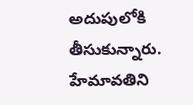అదుపులోకి తీసుకున్నారు. హేమావతిని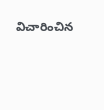విచారించిన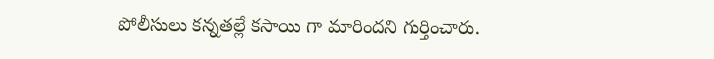పోలీసులు కన్నతల్లే కసాయి గా మారిందని గుర్తించారు.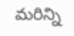మరిన్ని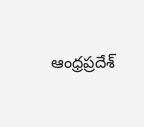ఆంధ్రప్రదేశ్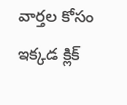వార్తల కోసం ఇక్కడ క్లిక్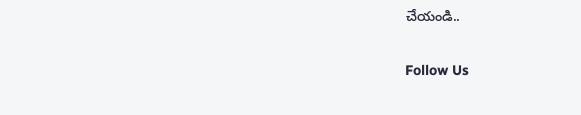చేయండి..

Follow Us